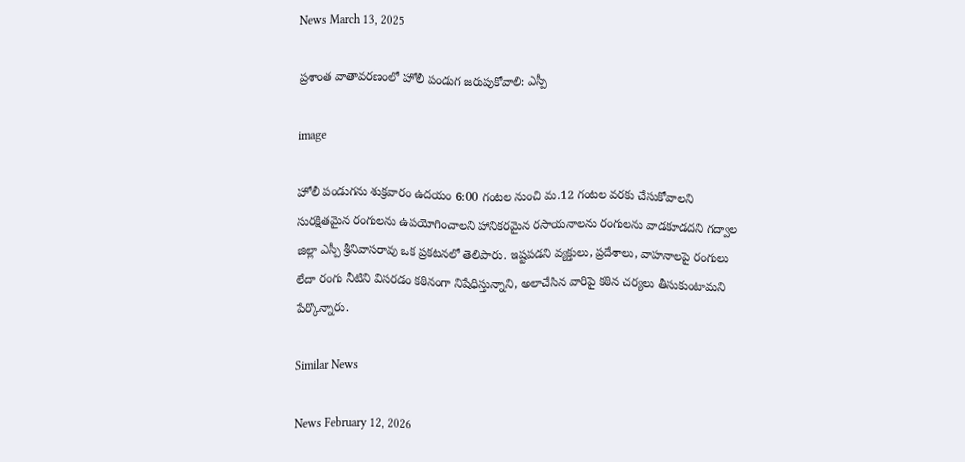News March 13, 2025

ప్రశాంత వాతావరణంలో హోలీ పండుగ జరుపుకోవాలి: ఎస్పీ

image

హోలీ పండుగను శుక్రవారం ఉదయం 6:00 గంటల నుంచి మ.12 గంటల వరకు చేసుకోవాలని సురక్షితమైన రంగులను ఉపయోగించాలని హానికరమైన రసాయనాలను రంగులను వాడకూడదని గద్వాల జిల్లా ఎస్పీ శ్రీనివాసరావు ఒక ప్రకటనలో తెలిపారు. ఇష్టపడని వ్యక్తులు, ప్రదేశాలు, వాహనాలపై రంగులు లేదా రంగు నీటిని విసరడం కఠినంగా నిషేధిస్తున్నాని, అలాచేసిన వారిపై కఠిన చర్యలు తీసుకుంటామని పేర్కొన్నారు.

Similar News

News February 12, 2026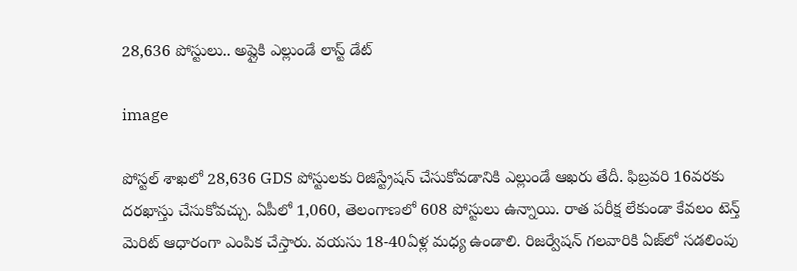28,636 పోస్టులు.. అప్లైకి ఎల్లుండే లాస్ట్ డేట్

image

పోస్టల్ శాఖలో 28,636 GDS పోస్టులకు రిజిస్ట్రేషన్ చేసుకోవడానికి ఎల్లుండే ఆఖరు తేదీ. ఫిబ్రవరి 16వరకు దరఖాస్తు చేసుకోవచ్చు. ఏపీలో 1,060, తెలంగాణలో 608 పోస్టులు ఉన్నాయి. రాత పరీక్ష లేకుండా కేవలం టెన్త్ మెరిట్ ఆధారంగా ఎంపిక చేస్తారు. వయసు 18-40ఏళ్ల మధ్య ఉండాలి. రిజర్వేషన్ గలవారికి ఏజ్‌లో సడలింపు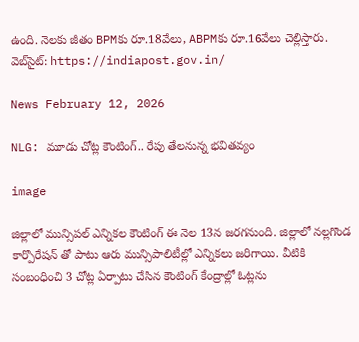ఉంది. నెలకు జీతం BPMకు రూ.18వేలు, ABPMకు రూ.16వేలు చెల్లిస్తారు. వెబ్‌సైట్: https://indiapost.gov.in/

News February 12, 2026

NLG: మూడు చోట్ల కౌంటింగ్.. రేపు తేలనున్న భవితవ్యం

image

జిల్లాలో మున్సిపల్ ఎన్నికల కౌంటింగ్ ఈ నెల 13న జరగనుంది. జిల్లాలో నల్లగొండ కార్పొరేషన్ తో పాటు ఆరు మున్సిపాలిటీల్లో ఎన్నికలు జరిగాయి. వీటికి సంబంధించి 3 చోట్ల ఏర్పాటు చేసిన కౌంటింగ్ కేంద్రాల్లో ఓట్లను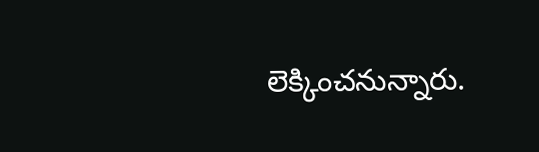లెక్కించనున్నారు.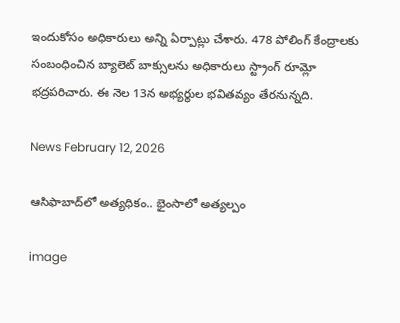ఇందుకోసం అధికారులు అన్ని ఏర్పాట్లు చేశారు. 478 పోలింగ్ కేంద్రాలకు సంబంధించిన బ్యాలెట్ బాక్సులను అధికారులు స్ట్రాంగ్ రూమ్లో భద్రపరిచారు. ఈ నెల 13న అభ్యర్థుల భవితవ్యం తేరనున్నది.

News February 12, 2026

ఆసిఫాబాద్‌లో అత్యధికం.. భైంసాలో అత్యల్పం

image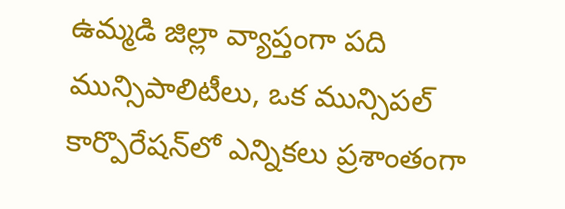ఉమ్మడి జిల్లా వ్యాప్తంగా పది మున్సిపాలిటీలు, ఒక మున్సిపల్ కార్పొరేషన్‌లో ఎన్నికలు ప్రశాంతంగా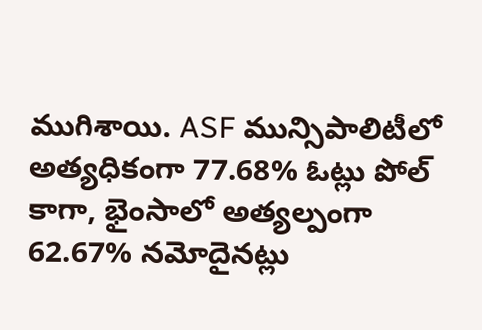ముగిశాయి. ASF మున్సిపాలిటీలో అత్యధికంగా 77.68% ఓట్లు పోల్ కాగా, భైంసాలో అత్యల్పంగా 62.67% నమోదైనట్లు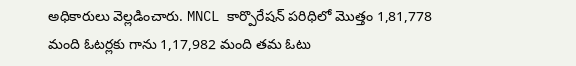అధికారులు వెల్లడించారు. MNCL కార్పొరేషన్ పరిధిలో మొత్తం 1,81,778 మంది ఓటర్లకు గాను 1,17,982 మంది తమ ఓటు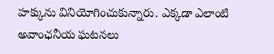హక్కును వినియోగించుకున్నారు. ఎక్కడా ఎలాంటి అవాంఛనీయ ఘటనలు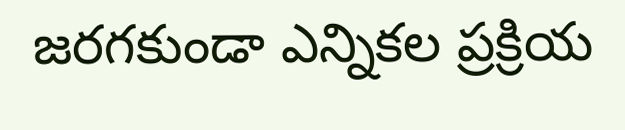జరగకుండా ఎన్నికల ప్రక్రియ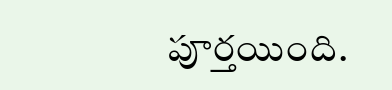పూర్తయింది.